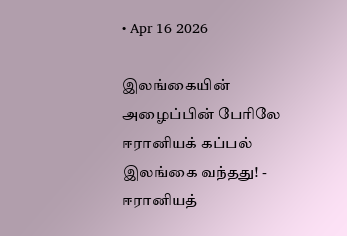• Apr 16 2026

இலங்கையின் அழைப்பின் பேரிலே ஈரானியக் கப்பல் இலங்கை வந்தது! - ஈரானியத்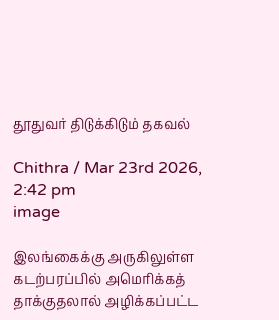தூதுவர் திடுக்கிடும் தகவல்

Chithra / Mar 23rd 2026, 2:42 pm
image

இலங்கைக்கு அருகிலுள்ள கடற்பரப்பில் அமெரிக்கத் தாக்குதலால் அழிக்கப்பட்ட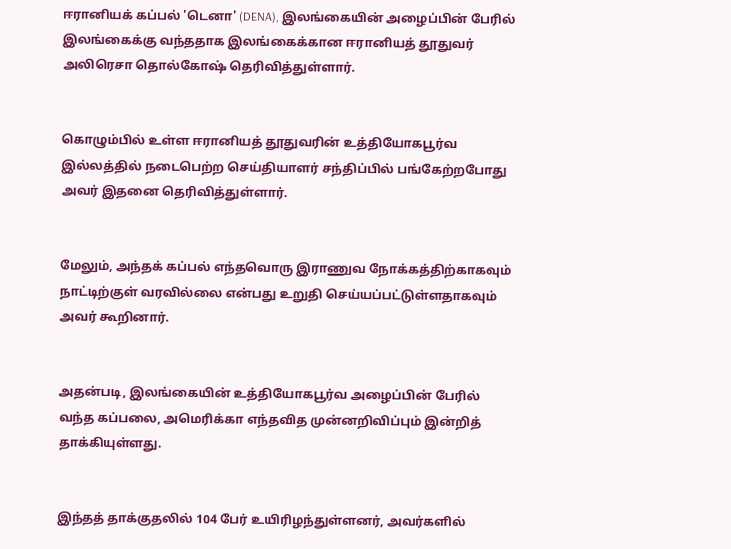ஈரானியக் கப்பல் 'டெனா' (DENA), இலங்கையின் அழைப்பின் பேரில் இலங்கைக்கு வந்ததாக இலங்கைக்கான ஈரானியத் தூதுவர் அலிரெசா தொல்கோஷ் தெரிவித்துள்ளார்.


கொழும்பில் உள்ள ஈரானியத் தூதுவரின் உத்தியோகபூர்வ இல்லத்தில் நடைபெற்ற செய்தியாளர் சந்திப்பில் பங்கேற்றபோது அவர் இதனை தெரிவித்துள்ளார்.


மேலும், அந்தக் கப்பல் எந்தவொரு இராணுவ நோக்கத்திற்காகவும் நாட்டிற்குள் வரவில்லை என்பது உறுதி செய்யப்பட்டுள்ளதாகவும் அவர் கூறினார்.


அதன்படி, இலங்கையின் உத்தியோகபூர்வ அழைப்பின் பேரில் வந்த கப்பலை, அமெரிக்கா எந்தவித முன்னறிவிப்பும் இன்றித் தாக்கியுள்ளது.


இந்தத் தாக்குதலில் 104 பேர் உயிரிழந்துள்ளனர், அவர்களில்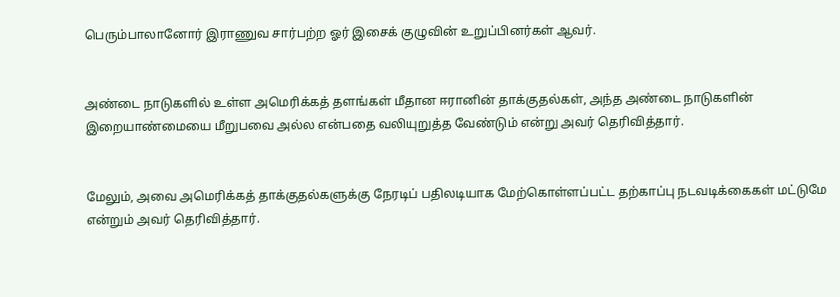பெரும்பாலானோர் இராணுவ சார்பற்ற ஓர் இசைக் குழுவின் உறுப்பினர்கள் ஆவர்.


அண்டை நாடுகளில் உள்ள அமெரிக்கத் தளங்கள் மீதான ஈரானின் தாக்குதல்கள், அந்த அண்டை நாடுகளின் இறையாண்மையை மீறுபவை அல்ல என்பதை வலியுறுத்த வேண்டும் என்று அவர் தெரிவித்தார்.


மேலும், அவை அமெரிக்கத் தாக்குதல்களுக்கு நேரடிப் பதிலடியாக மேற்கொள்ளப்பட்ட தற்காப்பு நடவடிக்கைகள் மட்டுமே என்றும் அவர் தெரிவித்தார்.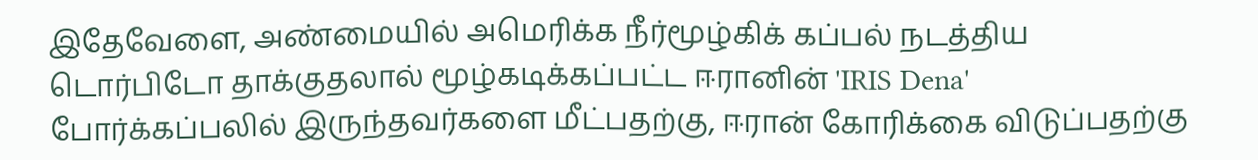இதேவேளை, அண்மையில் அமெரிக்க நீர்மூழ்கிக் கப்பல் நடத்திய டொர்பிடோ தாக்குதலால் மூழ்கடிக்கப்பட்ட ஈரானின் 'IRIS Dena' போர்க்கப்பலில் இருந்தவர்களை மீட்பதற்கு, ஈரான் கோரிக்கை விடுப்பதற்கு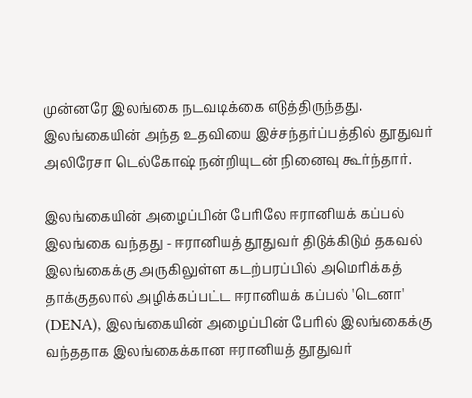முன்னரே இலங்கை நடவடிக்கை எடுத்திருந்தது. இலங்கையின் அந்த உதவியை இச்சந்தர்ப்பத்தில் தூதுவர் அலிரேசா டெல்கோஷ் நன்றியுடன் நினைவு கூர்ந்தார்.

இலங்கையின் அழைப்பின் பேரிலே ஈரானியக் கப்பல் இலங்கை வந்தது - ஈரானியத் தூதுவர் திடுக்கிடும் தகவல் இலங்கைக்கு அருகிலுள்ள கடற்பரப்பில் அமெரிக்கத் தாக்குதலால் அழிக்கப்பட்ட ஈரானியக் கப்பல் 'டெனா' (DENA), இலங்கையின் அழைப்பின் பேரில் இலங்கைக்கு வந்ததாக இலங்கைக்கான ஈரானியத் தூதுவர்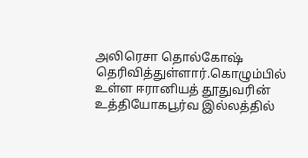அலிரெசா தொல்கோஷ் தெரிவித்துள்ளார்.கொழும்பில் உள்ள ஈரானியத் தூதுவரின் உத்தியோகபூர்வ இல்லத்தில்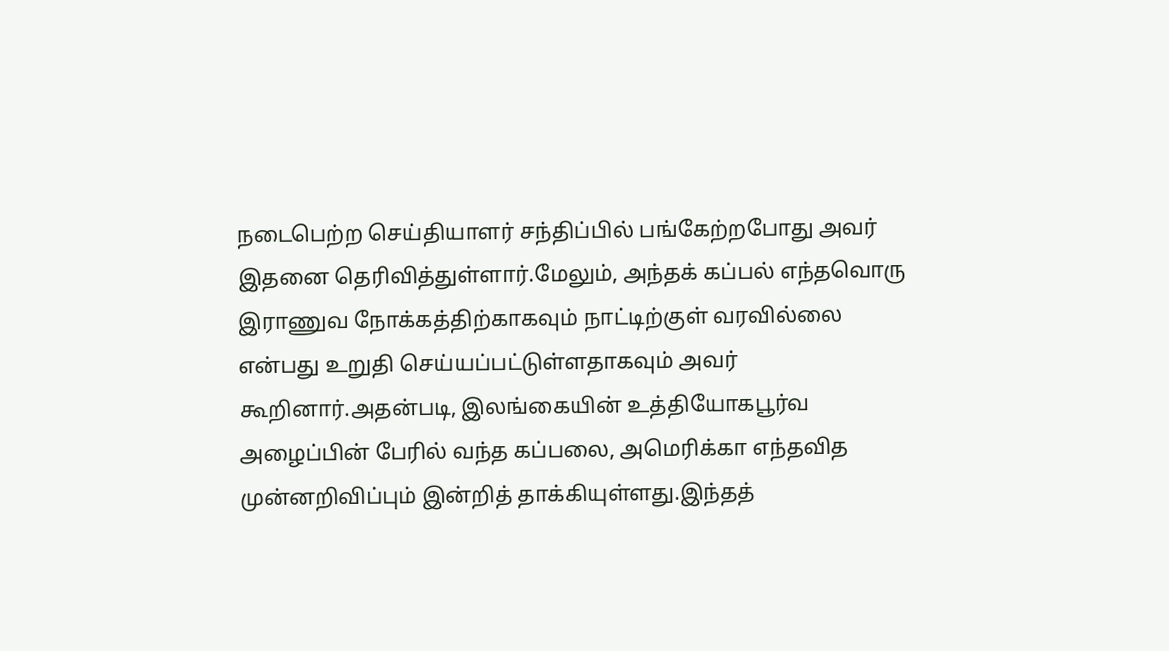நடைபெற்ற செய்தியாளர் சந்திப்பில் பங்கேற்றபோது அவர் இதனை தெரிவித்துள்ளார்.மேலும், அந்தக் கப்பல் எந்தவொரு இராணுவ நோக்கத்திற்காகவும் நாட்டிற்குள் வரவில்லை என்பது உறுதி செய்யப்பட்டுள்ளதாகவும் அவர் கூறினார்.அதன்படி, இலங்கையின் உத்தியோகபூர்வ அழைப்பின் பேரில் வந்த கப்பலை, அமெரிக்கா எந்தவித முன்னறிவிப்பும் இன்றித் தாக்கியுள்ளது.இந்தத்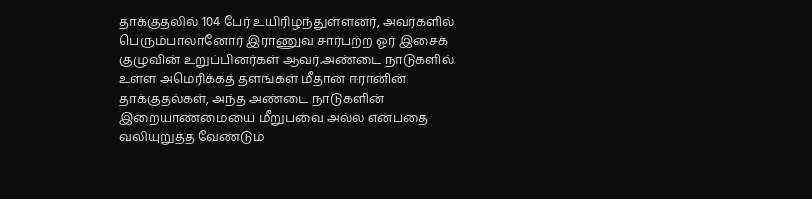தாக்குதலில் 104 பேர் உயிரிழந்துள்ளனர், அவர்களில் பெரும்பாலானோர் இராணுவ சார்பற்ற ஓர் இசைக் குழுவின் உறுப்பினர்கள் ஆவர்.அண்டை நாடுகளில் உள்ள அமெரிக்கத் தளங்கள் மீதான ஈரானின் தாக்குதல்கள், அந்த அண்டை நாடுகளின் இறையாண்மையை மீறுபவை அல்ல என்பதை வலியுறுத்த வேண்டும்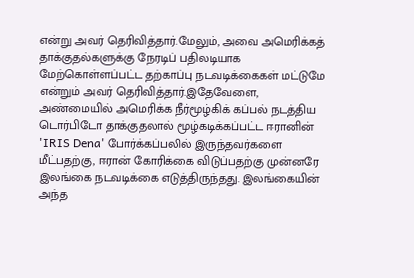என்று அவர் தெரிவித்தார்.மேலும், அவை அமெரிக்கத் தாக்குதல்களுக்கு நேரடிப் பதிலடியாக மேற்கொள்ளப்பட்ட தற்காப்பு நடவடிக்கைகள் மட்டுமே என்றும் அவர் தெரிவித்தார்.இதேவேளை, அண்மையில் அமெரிக்க நீர்மூழ்கிக் கப்பல் நடத்திய டொர்பிடோ தாக்குதலால் மூழ்கடிக்கப்பட்ட ஈரானின் 'IRIS Dena' போர்க்கப்பலில் இருந்தவர்களை மீட்பதற்கு, ஈரான் கோரிக்கை விடுப்பதற்கு முன்னரே இலங்கை நடவடிக்கை எடுத்திருந்தது. இலங்கையின் அந்த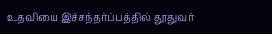உதவியை இச்சந்தர்ப்பத்தில் தூதுவர்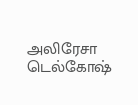அலிரேசா டெல்கோஷ்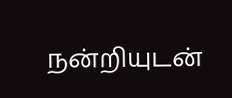நன்றியுடன்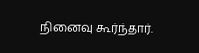நினைவு கூர்ந்தார்.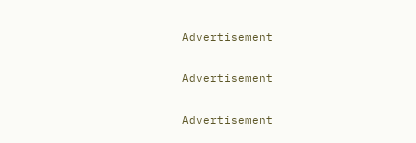Advertisement

Advertisement

Advertisement